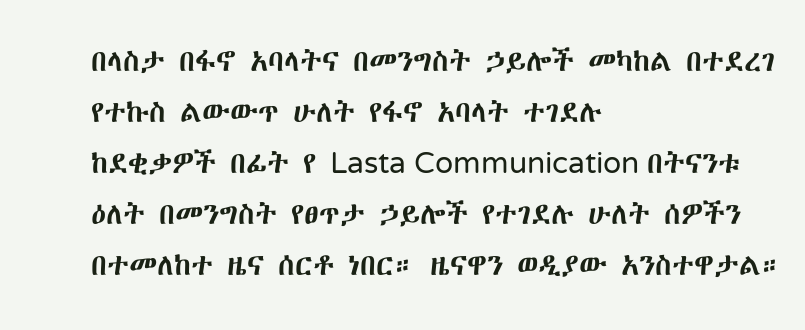በላስታ በፋኖ አባላትና በመንግስት ኃይሎች መካከል በተደረገ የተኩስ ልውውጥ ሁለት የፋኖ አባላት ተገደሉ
ከደቂቃዎች በፊት የ Lasta Communication በትናንቱ ዕለት በመንግስት የፀጥታ ኃይሎች የተገደሉ ሁለት ሰዎችን በተመለከተ ዜና ሰርቶ ነበር። ዜናዋን ወዲያው አንስተዋታል።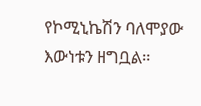የኮሚኒኬሽን ባለሞያው እውነቱን ዘግቧል።